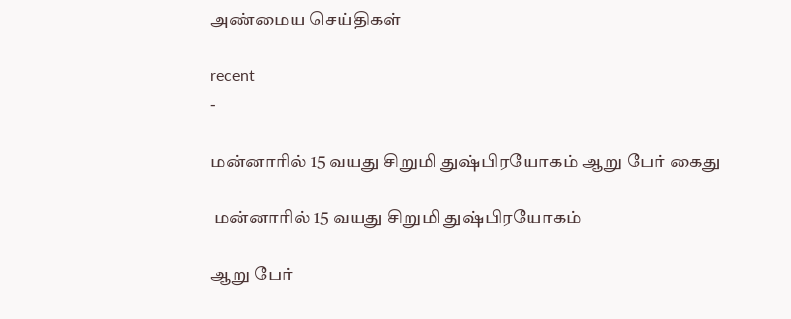அண்மைய செய்திகள்

recent
-

மன்னாரில் 15 வயது சிறுமி துஷ்பிரயோகம் ஆறு பேர் கைது

 மன்னாரில் 15 வயது சிறுமி துஷ்பிரயோகம்

ஆறு பேர்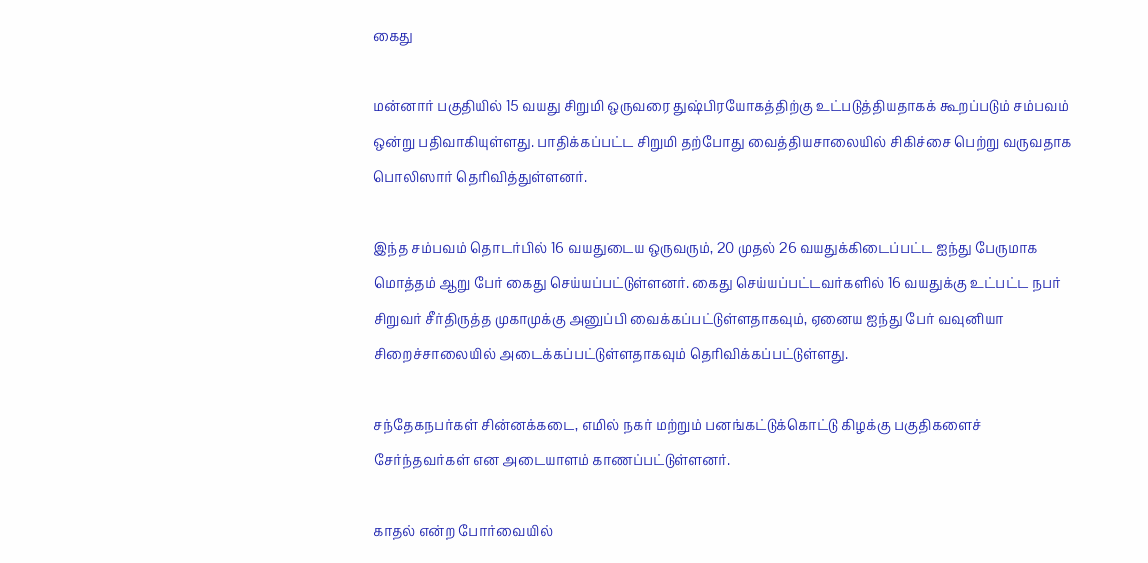கைது

மன்னார் பகுதியில் 15 வயது சிறுமி ஒருவரை துஷ்பிரயோகத்திற்கு உட்படுத்தியதாகக் கூறப்படும் சம்பவம் ஒன்று பதிவாகியுள்ளது. பாதிக்கப்பட்ட சிறுமி தற்போது வைத்தியசாலையில் சிகிச்சை பெற்று வருவதாக பொலிஸார் தெரிவித்துள்ளனர்.

இந்த சம்பவம் தொடர்பில் 16 வயதுடைய ஒருவரும், 20 முதல் 26 வயதுக்கிடைப்பட்ட ஐந்து பேருமாக மொத்தம் ஆறு பேர் கைது செய்யப்பட்டுள்ளனர். கைது செய்யப்பட்டவர்களில் 16 வயதுக்கு உட்பட்ட நபர் சிறுவர் சீர்திருத்த முகாமுக்கு அனுப்பி வைக்கப்பட்டுள்ளதாகவும், ஏனைய ஐந்து பேர் வவுனியா சிறைச்சாலையில் அடைக்கப்பட்டுள்ளதாகவும் தெரிவிக்கப்பட்டுள்ளது.

சந்தேகநபர்கள் சின்னக்கடை, எமில் நகர் மற்றும் பனங்கட்டுக்கொட்டு கிழக்கு பகுதிகளைச் சேர்ந்தவர்கள் என அடையாளம் காணப்பட்டுள்ளனர்.

காதல் என்ற போர்வையில்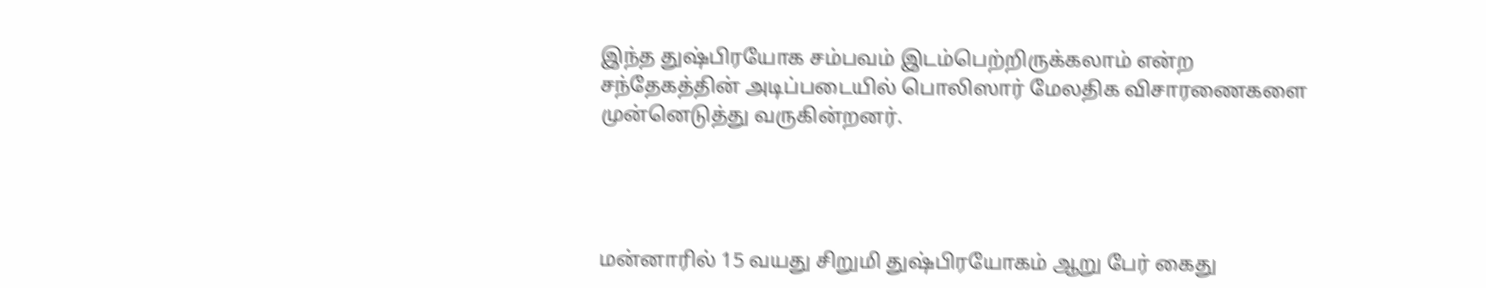இந்த துஷ்பிரயோக சம்பவம் இடம்பெற்றிருக்கலாம் என்ற சந்தேகத்தின் அடிப்படையில் பொலிஸார் மேலதிக விசாரணைகளை முன்னெடுத்து வருகின்றனர்.




மன்னாரில் 15 வயது சிறுமி துஷ்பிரயோகம் ஆறு பேர் கைது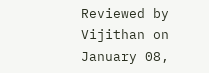Reviewed by Vijithan on January 08,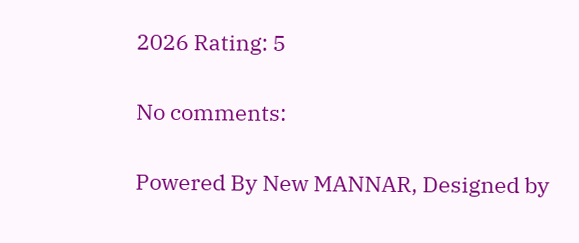2026 Rating: 5

No comments:

Powered By New MANNAR, Designed by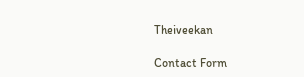Theiveekan

Contact Form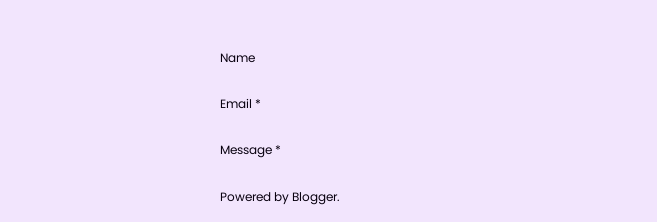Name

Email *

Message *

Powered by Blogger.